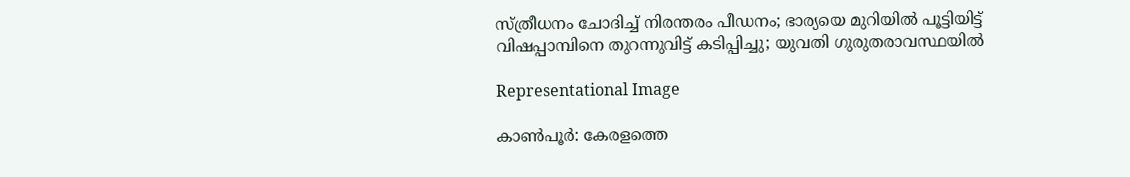സ്ത്രീധനം ചോദിച്ച് നിരന്തരം പീഡനം; ഭാര്യയെ മുറിയില്‍ പൂട്ടിയിട്ട് വിഷപ്പാമ്പിനെ തുറന്നുവിട്ട് കടിപ്പിച്ചു; യുവതി ഗുരുതരാവസ്ഥയില്‍

Representational Image

കാണ്‍പൂര്‍: കേരളത്തെ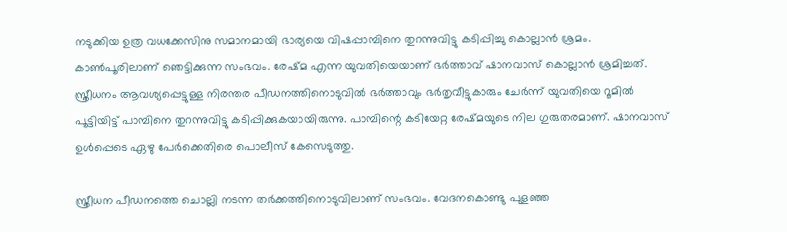നടുക്കിയ ഉത്ര വധക്കേസിനു സമാനമായി ഭാര്യയെ വിഷപ്പാമ്പിനെ തുറന്നുവിട്ടു കടിപ്പിച്ചു കൊല്ലാന്‍ ശ്രമം. കാണ്‍പൂരിലാണ് ഞെട്ടിക്കുന്ന സംഭവം. രേഷ്മ എന്ന യുവതിയെയാണ് ഭര്‍ത്താവ് ഷാനവാസ് കൊല്ലാന്‍ ശ്രമിച്ചത്. സ്ത്രീധനം ആവശ്യപ്പെട്ടുള്ള നിരന്തര പീഡനത്തിനൊടുവില്‍ ഭര്‍ത്താവും ഭര്‍തൃവീട്ടുകാരും ചേര്‍ന്ന് യുവതിയെ റൂമില്‍ പൂട്ടിയിട്ട് പാമ്പിനെ തുറന്നുവിട്ടു കടിപ്പിക്കുകയായിരുന്നു. പാമ്പിന്റെ കടിയേറ്റ രേഷ്മയുടെ നില ഗുരുതരമാണ്. ഷാനവാസ് ഉള്‍പ്പെടെ ഏഴു പേര്‍ക്കെതിരെ പൊലീസ് കേസെടുത്തു.

സ്ത്രീധന പീഡനത്തെ ചൊല്ലി നടന്ന തര്‍ക്കത്തിനൊടുവിലാണ് സംഭവം. വേദനകൊണ്ടു പുളഞ്ഞ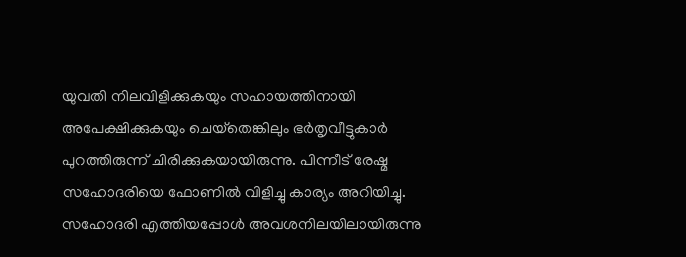യുവതി നിലവിളിക്കുകയും സഹായത്തിനായി അപേക്ഷിക്കുകയും ചെയ്‌തെങ്കിലും ഭര്‍തൃവീട്ടുകാര്‍ പുറത്തിരുന്ന് ചിരിക്കുകയായിരുന്നു. പിന്നീട് രേഷ്മ സഹോദരിയെ ഫോണില്‍ വിളിച്ചു കാര്യം അറിയിച്ചു. സഹോദരി എത്തിയപ്പോള്‍ അവശനിലയിലായിരുന്നു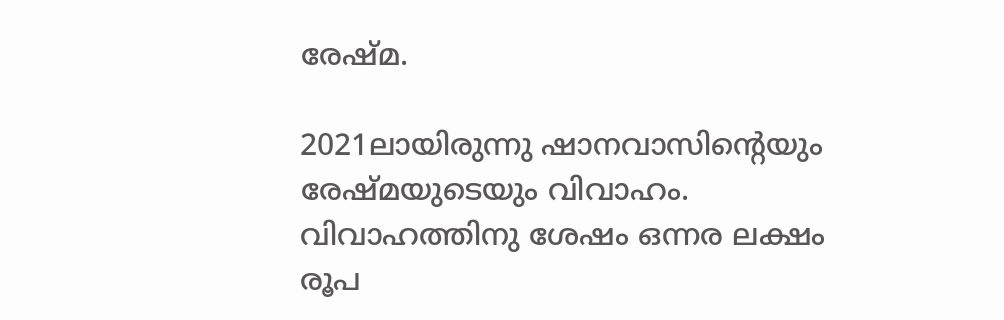രേഷ്മ.

2021ലായിരുന്നു ഷാനവാസിന്റെയും രേഷ്മയുടെയും വിവാഹം. വിവാഹത്തിനു ശേഷം ഒന്നര ലക്ഷം രൂപ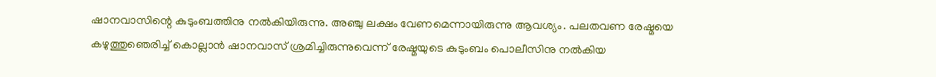ഷാനവാസിന്റെ കുടുംബത്തിനു നല്‍കിയിരുന്നു. അഞ്ചു ലക്ഷം വേണമെന്നായിരുന്നു ആവശ്യം. പലതവണ രേഷ്മയെ കഴുത്തുഞെരിച്ച് കൊല്ലാന്‍ ഷാനവാസ് ശ്രമിച്ചിരുന്നുവെന്ന് രേഷ്മയുടെ കുടുംബം പൊലീസിനു നല്‍കിയ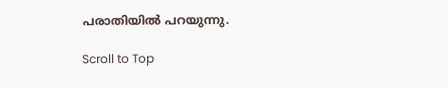പരാതിയില്‍ പറയുന്നു.

Scroll to Top